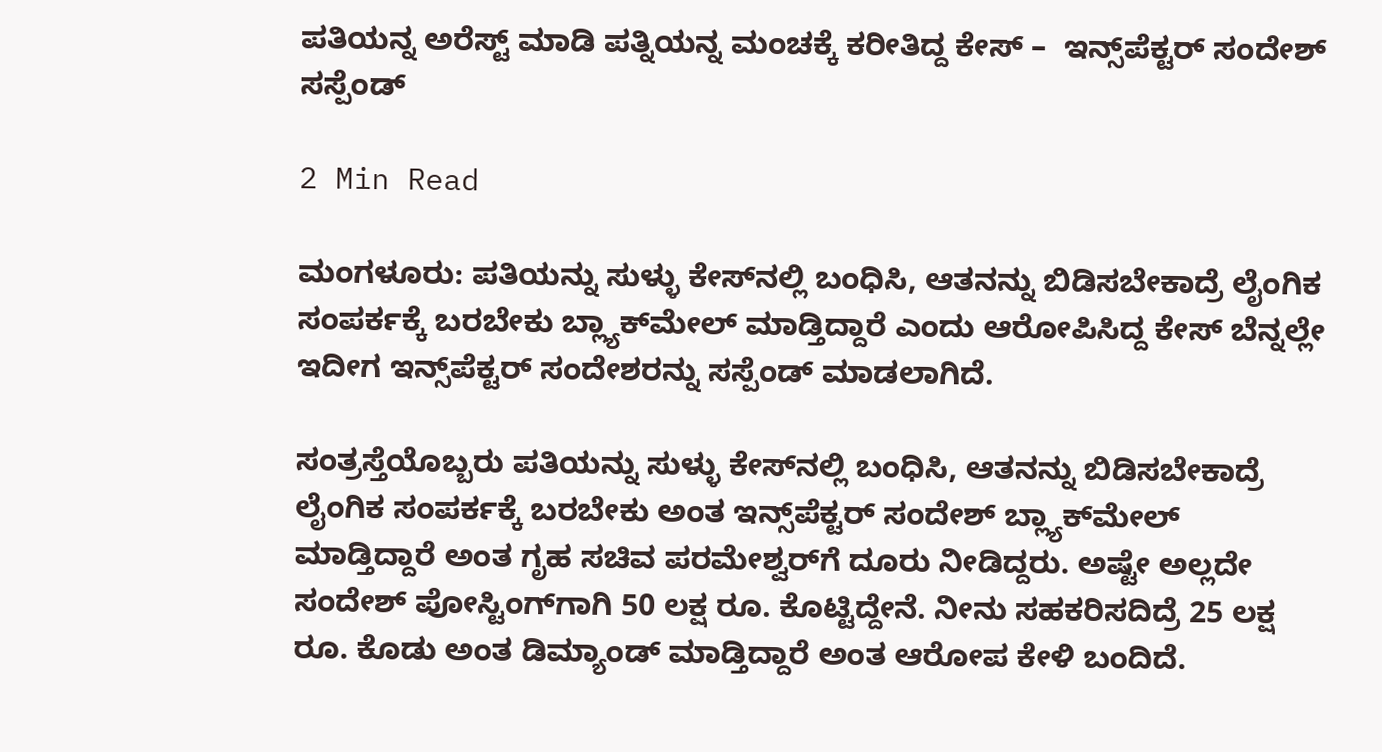ಪತಿಯನ್ನ ಅರೆಸ್ಟ್ ಮಾಡಿ ಪತ್ನಿಯನ್ನ ಮಂಚಕ್ಕೆ ಕರೀತಿದ್ದ ಕೇಸ್ –  ಇನ್ಸ್‌ಪೆಕ್ಟರ್‌ ಸಂದೇಶ್ ಸಸ್ಪೆಂಡ್

2 Min Read

ಮಂಗಳೂರು: ಪತಿಯನ್ನು ಸುಳ್ಳು ಕೇಸ್‌ನಲ್ಲಿ ಬಂಧಿಸಿ, ಆತನನ್ನು ಬಿಡಿಸಬೇಕಾದ್ರೆ ಲೈಂಗಿಕ ಸಂಪರ್ಕಕ್ಕೆ ಬರಬೇಕು ಬ್ಲ್ಯಾಕ್‌ಮೇಲ್ ಮಾಡ್ತಿದ್ದಾರೆ ಎಂದು ಆರೋಪಿಸಿದ್ದ ಕೇಸ್ ಬೆನ್ನಲ್ಲೇ ಇದೀಗ ಇನ್ಸ್‌ಪೆಕ್ಟರ್‌ ಸಂದೇಶರನ್ನು ಸಸ್ಪೆಂಡ್ ಮಾಡಲಾಗಿದೆ.

ಸಂತ್ರಸ್ತೆಯೊಬ್ಬರು ಪತಿಯನ್ನು ಸುಳ್ಳು ಕೇಸ್‌ನಲ್ಲಿ ಬಂಧಿಸಿ, ಆತನನ್ನು ಬಿಡಿಸಬೇಕಾದ್ರೆ ಲೈಂಗಿಕ ಸಂಪರ್ಕಕ್ಕೆ ಬರಬೇಕು ಅಂತ ಇನ್ಸ್‌ಪೆಕ್ಟರ್‌ ಸಂದೇಶ್ ಬ್ಲ್ಯಾಕ್‌ಮೇಲ್ ಮಾಡ್ತಿದ್ದಾರೆ ಅಂತ ಗೃಹ ಸಚಿವ ಪರಮೇಶ್ವರ್‌ಗೆ ದೂರು ನೀಡಿದ್ದರು. ಅಷ್ಟೇ ಅಲ್ಲದೇ ಸಂದೇಶ್ ಪೋಸ್ಟಿಂಗ್‌ಗಾಗಿ 50 ಲಕ್ಷ ರೂ. ಕೊಟ್ಟಿದ್ದೇನೆ. ನೀನು ಸಹಕರಿಸದಿದ್ರೆ 25 ಲಕ್ಷ ರೂ. ಕೊಡು ಅಂತ ಡಿಮ್ಯಾಂಡ್ ಮಾಡ್ತಿದ್ದಾರೆ ಅಂತ ಆರೋಪ ಕೇಳಿ ಬಂದಿದೆ.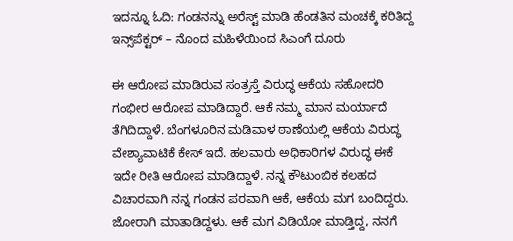ಇದನ್ನೂ ಓದಿ: ಗಂಡನನ್ನು ಅರೆಸ್ಟ್‌ ಮಾಡಿ ಹೆಂಡತಿನ ಮಂಚಕ್ಕೆ ಕರಿತಿದ್ದ ಇನ್ಸ್‌ಪೆಕ್ಟರ್‌ – ನೊಂದ ಮಹಿಳೆಯಿಂದ ಸಿಎಂಗೆ ದೂರು

ಈ ಆರೋಪ ಮಾಡಿರುವ ಸಂತ್ರಸ್ತೆ ವಿರುದ್ಧ ಆಕೆಯ ಸಹೋದರಿ ಗಂಭೀರ ಆರೋಪ ಮಾಡಿದ್ದಾರೆ. ಆಕೆ ನಮ್ಮ ಮಾನ ಮರ್ಯಾದೆ ತೆಗಿದಿದ್ದಾಳೆ. ಬೆಂಗಳೂರಿನ ಮಡಿವಾಳ ಠಾಣೆಯಲ್ಲಿ ಆಕೆಯ ವಿರುದ್ಧ ವೇಶ್ಯಾವಾಟಿಕೆ ಕೇಸ್ ಇದೆ. ಹಲವಾರು ಅಧಿಕಾರಿಗಳ ವಿರುದ್ಧ ಈಕೆ ಇದೇ ರೀತಿ ಆರೋಪ ಮಾಡಿದ್ದಾಳೆ. ನನ್ನ ಕೌಟುಂಬಿಕ ಕಲಹದ ವಿಚಾರವಾಗಿ ನನ್ನ ಗಂಡನ ಪರವಾಗಿ ಆಕೆ, ಆಕೆಯ ಮಗ ಬಂದಿದ್ದರು. ಜೋರಾಗಿ ಮಾತಾಡಿದ್ದಳು. ಆಕೆ ಮಗ ವಿಡಿಯೋ ಮಾಡ್ತಿದ್ದ, ನನಗೆ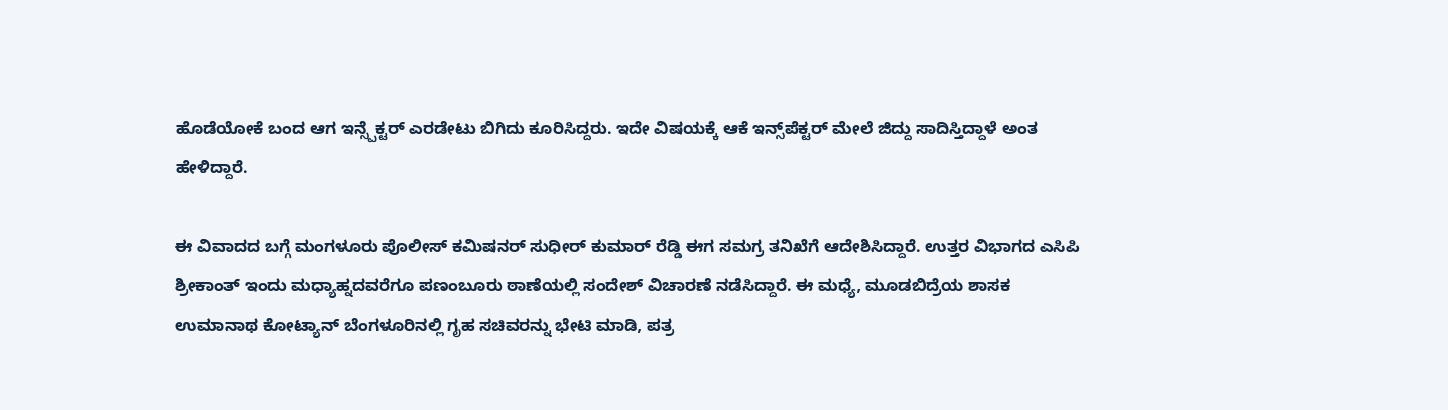ಹೊಡೆಯೋಕೆ ಬಂದ ಆಗ ಇನ್ಸ್ಪೆಕ್ಟರ್ ಎರಡೇಟು ಬಿಗಿದು ಕೂರಿಸಿದ್ದರು. ಇದೇ ವಿಷಯಕ್ಕೆ ಆಕೆ ಇನ್ಸ್‌ಪೆಕ್ಟರ್‌ ಮೇಲೆ ಜಿದ್ದು ಸಾದಿಸ್ತಿದ್ದಾಳೆ ಅಂತ ಹೇಳಿದ್ದಾರೆ.

ಈ ವಿವಾದದ ಬಗ್ಗೆ ಮಂಗಳೂರು ಪೊಲೀಸ್ ಕಮಿಷನರ್ ಸುಧೀರ್ ಕುಮಾರ್ ರೆಡ್ಡಿ ಈಗ ಸಮಗ್ರ ತನಿಖೆಗೆ ಆದೇಶಿಸಿದ್ದಾರೆ. ಉತ್ತರ ವಿಭಾಗದ ಎಸಿಪಿ ಶ್ರೀಕಾಂತ್ ಇಂದು ಮಧ್ಯಾಹ್ನದವರೆಗೂ ಪಣಂಬೂರು ಠಾಣೆಯಲ್ಲಿ ಸಂದೇಶ್ ವಿಚಾರಣೆ ನಡೆಸಿದ್ದಾರೆ. ಈ ಮಧ್ಯೆ, ಮೂಡಬಿದ್ರೆಯ ಶಾಸಕ ಉಮಾನಾಥ ಕೋಟ್ಯಾನ್ ಬೆಂಗಳೂರಿನಲ್ಲಿ ಗೃಹ ಸಚಿವರನ್ನು ಭೇಟಿ ಮಾಡಿ, ಪತ್ರ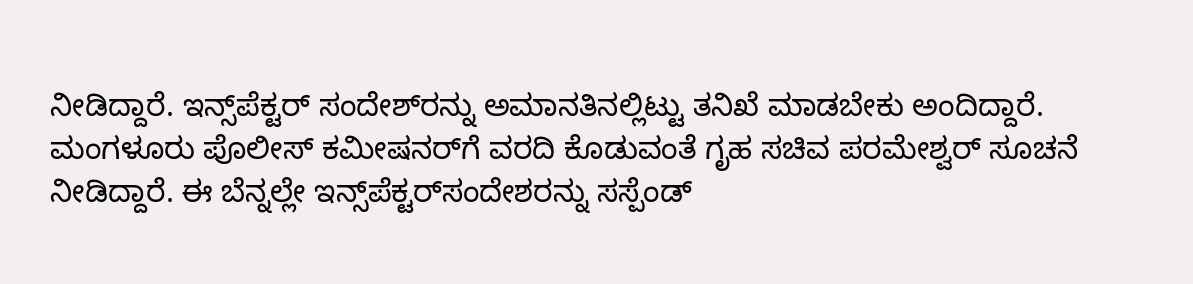ನೀಡಿದ್ದಾರೆ. ಇನ್ಸ್‌ಪೆಕ್ಟರ್‌ ಸಂದೇಶ್‌ರನ್ನು ಅಮಾನತಿನಲ್ಲಿಟ್ಟು ತನಿಖೆ ಮಾಡಬೇಕು ಅಂದಿದ್ದಾರೆ. ಮಂಗಳೂರು ಪೊಲೀಸ್ ಕಮೀಷನರ್‌ಗೆ ವರದಿ ಕೊಡುವಂತೆ ಗೃಹ ಸಚಿವ ಪರಮೇಶ್ವರ್ ಸೂಚನೆ ನೀಡಿದ್ದಾರೆ. ಈ ಬೆನ್ನಲ್ಲೇ ಇನ್ಸ್‌ಪೆಕ್ಟರ್‌ಸಂದೇಶರನ್ನು ಸಸ್ಪೆಂಡ್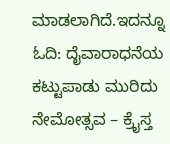ಮಾಡಲಾಗಿದೆ.ಇದನ್ನೂ ಓದಿ: ದೈವಾರಾಧನೆಯ ಕಟ್ಟುಪಾಡು ಮುರಿದು ನೇಮೋತ್ಸವ – ಕ್ರೈಸ್ತ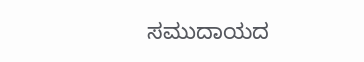ಸಮುದಾಯದ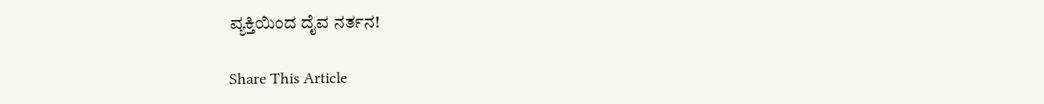ವ್ಯಕ್ತಿಯಿಂದ ದೈವ ನರ್ತನ!

Share This Article